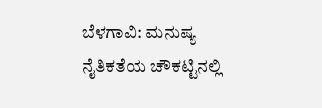ಬೆಳಗಾವಿ: ಮನುಷ್ಯ ನೈತಿಕತೆಯ ಚೌಕಟ್ಟಿನಲ್ಲಿ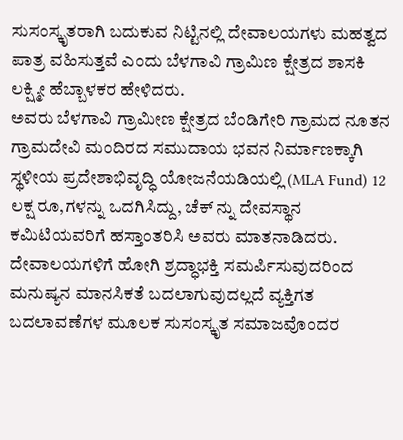ಸುಸಂಸ್ಕೃತರಾಗಿ ಬದುಕುವ ನಿಟ್ಟಿನಲ್ಲಿ ದೇವಾಲಯಗಳು ಮಹತ್ವದ ಪಾತ್ರ ವಹಿಸುತ್ತವೆ ಎಂದು ಬೆಳಗಾವಿ ಗ್ರಾಮಿಣ ಕ್ಷೇತ್ರದ ಶಾಸಕಿ ಲಕ್ಷ್ಮೀ ಹೆಬ್ಬಾಳಕರ ಹೇಳಿದರು.
ಅವರು ಬೆಳಗಾವಿ ಗ್ರಾಮೀಣ ಕ್ಷೇತ್ರದ ಬೆಂಡಿಗೇರಿ ಗ್ರಾಮದ ನೂತನ ಗ್ರಾಮದೇವಿ ಮಂದಿರದ ಸಮುದಾಯ ಭವನ ನಿರ್ಮಾಣಕ್ಕಾಗಿ ಸ್ಥಳೀಯ ಪ್ರದೇಶಾಭಿವೃದ್ಧಿ ಯೋಜನೆಯಡಿಯಲ್ಲಿ (MLA Fund) 12 ಲಕ್ಷ ರೂ,ಗಳನ್ನು ಒದಗಿಸಿದ್ದು, ಚೆಕ್ ನ್ನು ದೇವಸ್ಥಾನ ಕಮಿಟಿಯವರಿಗೆ ಹಸ್ತಾಂತರಿಸಿ ಅವರು ಮಾತನಾಡಿದರು.
ದೇವಾಲಯಗಳಿಗೆ ಹೋಗಿ ಶ್ರದ್ಧಾಭಕ್ತಿ ಸಮರ್ಪಿಸುವುದರಿಂದ ಮನುಷ್ಯನ ಮಾನಸಿಕತೆ ಬದಲಾಗುವುದಲ್ಲದೆ ವ್ಯಕ್ತಿಗತ ಬದಲಾವಣೆಗಳ ಮೂಲಕ ಸುಸಂಸ್ಕೃತ ಸಮಾಜವೊಂದರ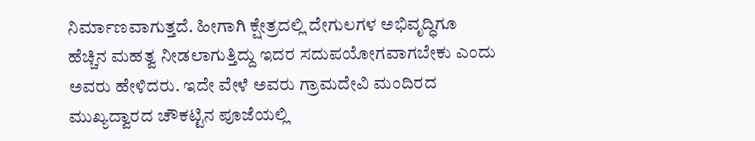ನಿರ್ಮಾಣವಾಗುತ್ತದೆ. ಹೀಗಾಗಿ ಕ್ಷೇತ್ರದಲ್ಲಿ ದೇಗುಲಗಳ ಅಭಿವೃದ್ಧಿಗೂ ಹೆಚ್ಚಿನ ಮಹತ್ವ ನೀಡಲಾಗುತ್ತಿದ್ದು ಇದರ ಸದುಪಯೋಗವಾಗಬೇಕು ಎಂದು ಅವರು ಹೇಳಿದರು. ಇದೇ ವೇಳೆ ಅವರು ಗ್ರಾಮದೇವಿ ಮಂದಿರದ ಮುಖ್ಯದ್ವಾರದ ಚೌಕಟ್ಟಿನ ಪೂಜೆಯಲ್ಲಿ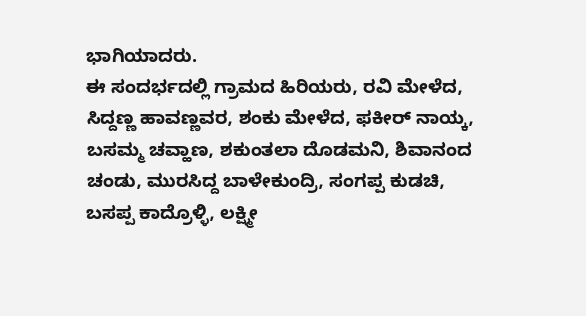ಭಾಗಿಯಾದರು.
ಈ ಸಂದರ್ಭದಲ್ಲಿ ಗ್ರಾಮದ ಹಿರಿಯರು, ರವಿ ಮೇಳೆದ, ಸಿದ್ದಣ್ಣ ಹಾವಣ್ಣವರ, ಶಂಕು ಮೇಳೆದ, ಫಕೀರ್ ನಾಯ್ಕ, ಬಸಮ್ಮ ಚವ್ಹಾಣ, ಶಕುಂತಲಾ ದೊಡಮನಿ, ಶಿವಾನಂದ ಚಂಡು, ಮುರಸಿದ್ದ ಬಾಳೇಕುಂದ್ರಿ, ಸಂಗಪ್ಪ ಕುಡಚಿ, ಬಸಪ್ಪ ಕಾದ್ರೊಳ್ಳಿ, ಲಕ್ಷ್ಮೀ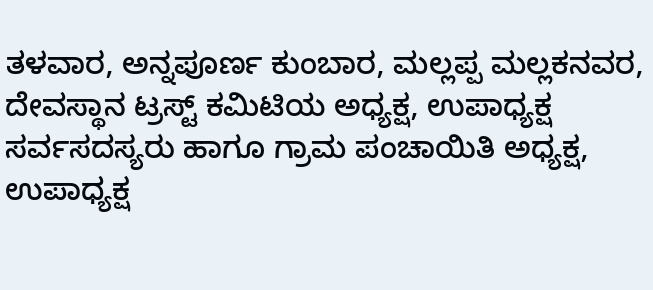ತಳವಾರ, ಅನ್ನಪೂರ್ಣ ಕುಂಬಾರ, ಮಲ್ಲಪ್ಪ ಮಲ್ಲಕನವರ, ದೇವಸ್ಥಾನ ಟ್ರಸ್ಟ್ ಕಮಿಟಿಯ ಅಧ್ಯಕ್ಷ, ಉಪಾಧ್ಯಕ್ಷ ಸರ್ವಸದಸ್ಯರು ಹಾಗೂ ಗ್ರಾಮ ಪಂಚಾಯಿತಿ ಅಧ್ಯಕ್ಷ, ಉಪಾಧ್ಯಕ್ಷ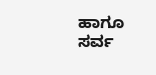ಹಾಗೂ ಸರ್ವ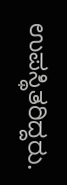ಉಪಸ್ಥಿತರಿದ್ದರು.